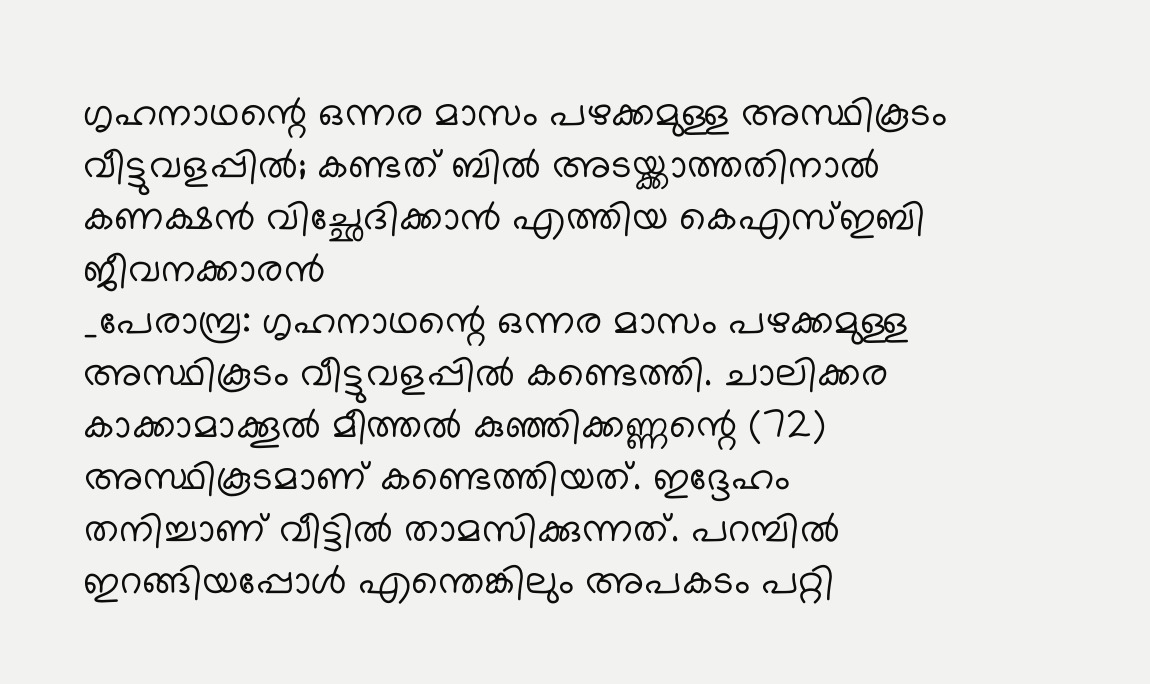ഗൃഹനാഥന്റെ ഒന്നര മാസം പഴക്കമുള്ള അസ്ഥികൂടം വീട്ടുവളപ്പിൽ; കണ്ടത് ബിൽ അടയ്ക്കാത്തതിനാൽ കണക്ഷൻ വിച്ഛേദിക്കാൻ എത്തിയ കെഎസ്ഇബി ജീവനക്കാരൻ
_പേരാമ്പ്ര: ഗൃഹനാഥന്റെ ഒന്നര മാസം പഴക്കമുള്ള അസ്ഥികൂടം വീട്ടുവളപ്പിൽ കണ്ടെത്തി. ചാലിക്കര കാക്കാമാക്കൂൽ മീത്തൽ കുഞ്ഞിക്കണ്ണന്റെ (72) അസ്ഥികൂടമാണ് കണ്ടെത്തിയത്. ഇദ്ദേഹം തനിച്ചാണ് വീട്ടിൽ താമസിക്കുന്നത്. പറമ്പിൽ ഇറങ്ങിയപ്പോൾ എന്തെങ്കിലും അപകടം പറ്റി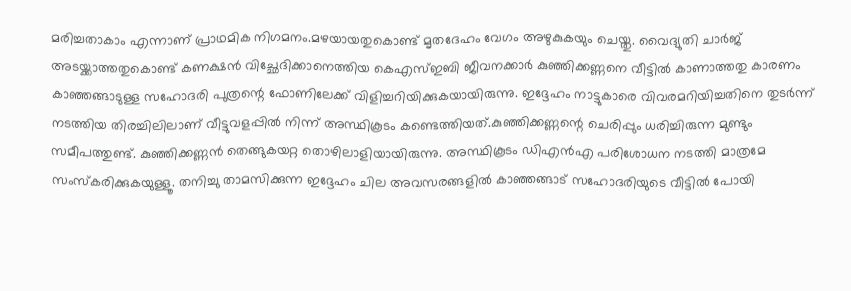മരിച്ചതാകാം എന്നാണ് പ്രാഥമിക നിഗമനം.മഴയായതുകൊണ്ട് മൃതദേഹം വേഗം അഴുകുകയും ചെയ്തു. വൈദ്യുതി ചാർജ് അടയ്ക്കാത്തതുകൊണ്ട് കണക്ഷൻ വിച്ഛേദിക്കാനെത്തിയ കെഎസ്ഇബി ജീവനക്കാർ കുഞ്ഞിക്കണ്ണനെ വീട്ടിൽ കാണാത്തതു കാരണം കാഞ്ഞങ്ങാടുള്ള സഹോദരി പുത്രന്റെ ഫോണിലേക്ക് വിളിച്ചറിയിക്കുകയായിരുന്നു. ഇദ്ദേഹം നാട്ടുകാരെ വിവരമറിയിച്ചതിനെ തുടർന്ന് നടത്തിയ തിരച്ചിലിലാണ് വീട്ടുവളപ്പിൽ നിന്ന് അസ്ഥികൂടം കണ്ടെത്തിയത്.കുഞ്ഞിക്കണ്ണന്റെ ചെരിപ്പും ധരിച്ചിരുന്ന മുണ്ടും സമീപത്തുണ്ട്. കുഞ്ഞിക്കണ്ണൻ തെങ്ങുകയറ്റ തൊഴിലാളിയായിരുന്നു. അസ്ഥികൂടം ഡിഎൻഎ പരിശോധന നടത്തി മാത്രമേ സംസ്കരിക്കുകയുള്ളൂ. തനിച്ചു താമസിക്കുന്ന ഇദ്ദേഹം ചില അവസരങ്ങളിൽ കാഞ്ഞങ്ങാട് സഹോദരിയുടെ വീട്ടിൽ പോയി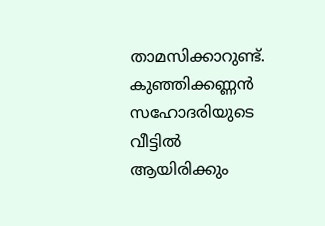താമസിക്കാറുണ്ട്. കുഞ്ഞിക്കണ്ണൻ സഹോദരിയുടെ വീട്ടിൽ ആയിരിക്കും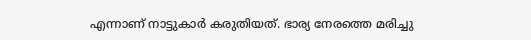എന്നാണ് നാട്ടുകാർ കരുതിയത്. ഭാര്യ നേരത്തെ മരിച്ചു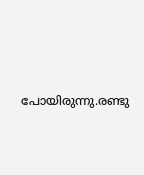പോയിരുന്നു.രണ്ടു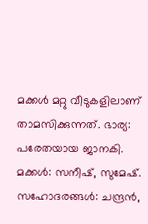മക്കൾ മറ്റു വീടുകളിലാണ് താമസിക്കുന്നത്. ഭാര്യ: പരേതയായ ജാനകി. മക്കൾ: സനീഷ്, സുമേഷ്. സഹോദരങ്ങൾ: ചന്ദ്രൻ,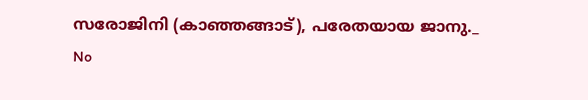സരോജിനി (കാഞ്ഞങ്ങാട്), പരേതയായ ജാനു._
No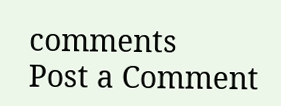comments
Post a Comment